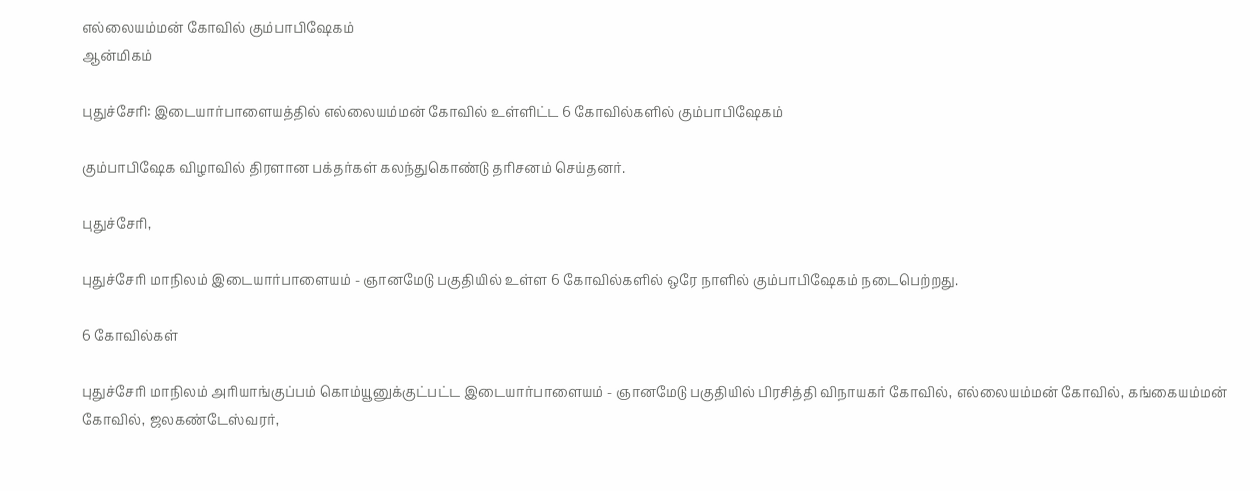எல்லையம்மன் கோவில் கும்பாபிஷேகம்
ஆன்மிகம்

புதுச்சேரி: இடையார்பாளையத்தில் எல்லையம்மன் கோவில் உள்ளிட்ட 6 கோவில்களில் கும்பாபிஷேகம்

கும்பாபிஷேக விழாவில் திரளான பக்தர்கள் கலந்துகொண்டு தரிசனம் செய்தனர்.

புதுச்சேரி,

புதுச்சேரி மாநிலம் இடையார்பாளையம் - ஞானமேடு பகுதியில் உள்ள 6 கோவில்களில் ஒரே நாளில் கும்பாபிஷேகம் நடைபெற்றது.

6 கோவில்கள்

புதுச்சேரி மாநிலம் அரியாங்குப்பம் கொம்யூனுக்குட்பட்ட இடையார்பாளையம் - ஞானமேடு பகுதியில் பிரசித்தி விநாயகர் கோவில், எல்லையம்மன் கோவில், கங்கையம்மன் கோவில், ஜலகண்டேஸ்வரர்,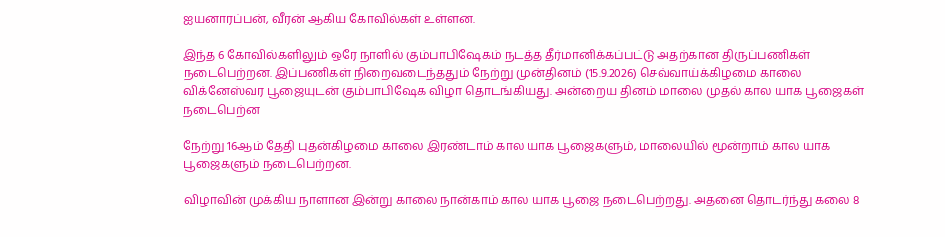ஐயனாரப்பன், வீரன் ஆகிய கோவில்கள் உள்ளன.

இந்த 6 கோவில்களிலும் ஒரே நாளில் கும்பாபிஷேகம் நடத்த தீர்மானிக்கப்பட்டு அதற்கான திருப்பணிகள் நடைபெற்றன. இப்பணிகள் நிறைவடைந்ததும் நேற்று முன்தினம் (15.9.2026) செவ்வாய்க்கிழமை காலை விக்னேஸ்வர பூஜையுடன் கும்பாபிஷேக விழா தொடங்கியது. அன்றைய தினம் மாலை முதல் கால யாக பூஜைகள் நடைபெற்ன

நேற்று 16ஆம் தேதி புதன்கிழமை காலை இரண்டாம் கால யாக பூஜைகளும், மாலையில் மூன்றாம் கால யாக பூஜைகளும் நடைபெற்றன.

விழாவின் முக்கிய நாளான இன்று காலை நான்காம் கால யாக பூஜை நடைபெற்றது. அதனை தொடர்ந்து கலை 8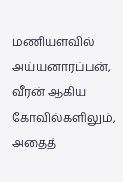மணியளவில் அய்யனாரப்பன், வீரன் ஆகிய கோவில்களிலும், அதைத்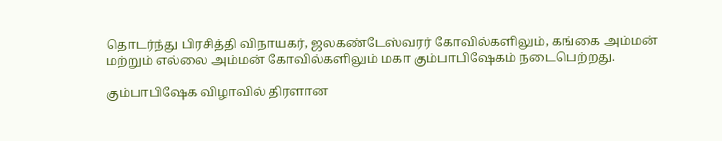தொடர்ந்து பிரசித்தி விநாயகர், ஜலகண்டேஸ்வரர் கோவில்களிலும், கங்கை அம்மன் மற்றும் எல்லை அம்மன் கோவில்களிலும் மகா கும்பாபிஷேகம் நடைபெற்றது.

கும்பாபிஷேக விழாவில் திரளான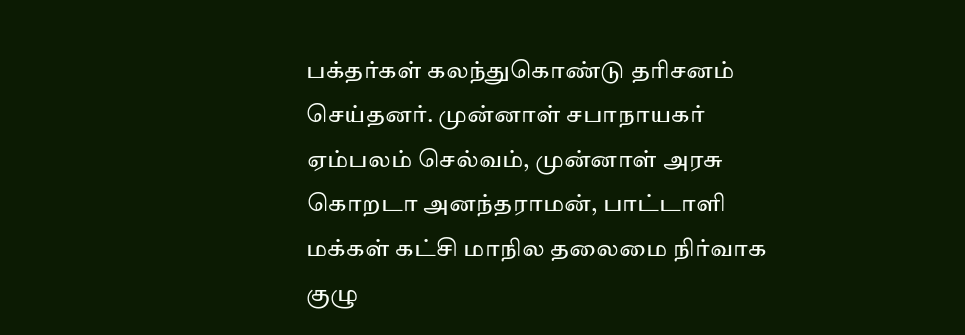பக்தர்கள் கலந்துகொண்டு தரிசனம் செய்தனர். முன்னாள் சபாநாயகர் ஏம்பலம் செல்வம், முன்னாள் அரசு கொறடா அனந்தராமன், பாட்டாளி மக்கள் கட்சி மாநில தலைமை நிர்வாக குழு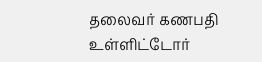தலைவர் கணபதி உள்ளிட்டோர்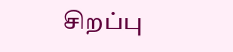சிறப்பு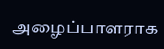அழைப்பாளராக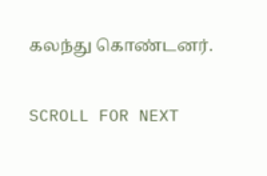கலந்து கொண்டனர்.

SCROLL FOR NEXT